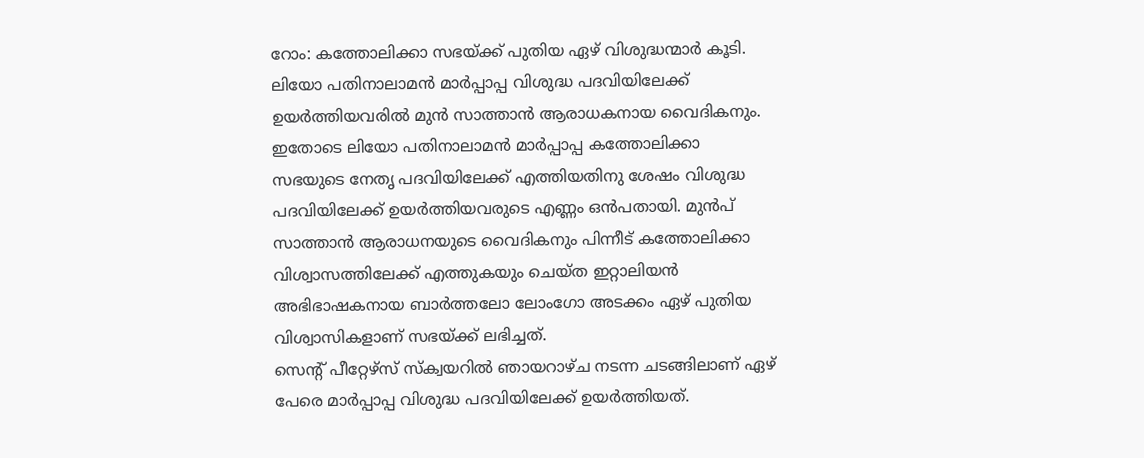റോം: കത്തോലിക്കാ സഭയ്ക്ക് പുതിയ ഏഴ് വിശുദ്ധന്മാർ കൂടി. ലിയോ പതിനാലാമൻ മാർപ്പാപ്പ വിശുദ്ധ പദവിയിലേക്ക് ഉയർത്തിയവരിൽ മുൻ സാത്താൻ ആരാധകനായ വൈദികനും. ഇതോടെ ലിയോ പതിനാലാമൻ മാർപ്പാപ്പ കത്തോലിക്കാ സഭയുടെ നേതൃ പദവിയിലേക്ക് എത്തിയതിനു ശേഷം വിശുദ്ധ പദവിയിലേക്ക് ഉയർത്തിയവരുടെ എണ്ണം ഒൻപതായി. മുൻപ് സാത്താൻ ആരാധനയുടെ വൈദികനും പിന്നീട് കത്തോലിക്കാ വിശ്വാസത്തിലേക്ക് എത്തുകയും ചെയ്ത ഇറ്റാലിയൻ അഭിഭാഷകനായ ബാർത്തലോ ലോംഗോ അടക്കം ഏഴ് പുതിയ വിശ്വാസികളാണ് സഭയ്ക്ക് ലഭിച്ചത്.
സെന്റ് പീറ്റേഴ്സ് സ്ക്വയറിൽ ഞായറാഴ്ച നടന്ന ചടങ്ങിലാണ് ഏഴ് പേരെ മാർപ്പാപ്പ വിശുദ്ധ പദവിയിലേക്ക് ഉയർത്തിയത്.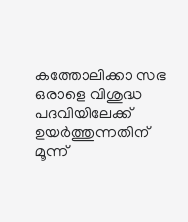കത്തോലിക്കാ സഭ ഒരാളെ വിശുദ്ധ പദവിയിലേക്ക് ഉയർത്തുന്നതിന് മൂന്ന്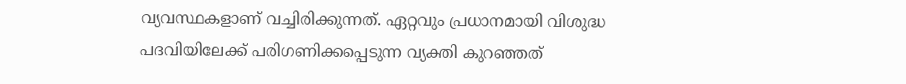വ്യവസ്ഥകളാണ് വച്ചിരിക്കുന്നത്. ഏറ്റവും പ്രധാനമായി വിശുദ്ധ പദവിയിലേക്ക് പരിഗണിക്കപ്പെടുന്ന വ്യക്തി കുറഞ്ഞത്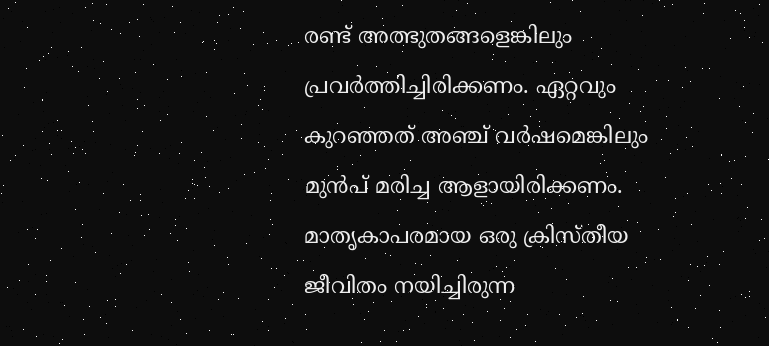രണ്ട് അത്ഭുതങ്ങളെങ്കിലും പ്രവർത്തിച്ചിരിക്കണം. ഏറ്റവും കുറഞ്ഞത് അഞ്ച് വർഷമെങ്കിലും മുൻപ് മരിച്ച ആളായിരിക്കണം. മാതൃകാപരമായ ഒരു ക്രിസ്തീയ ജീവിതം നയിച്ചിരുന്ന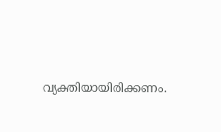വ്യക്തിയായിരിക്കണം.